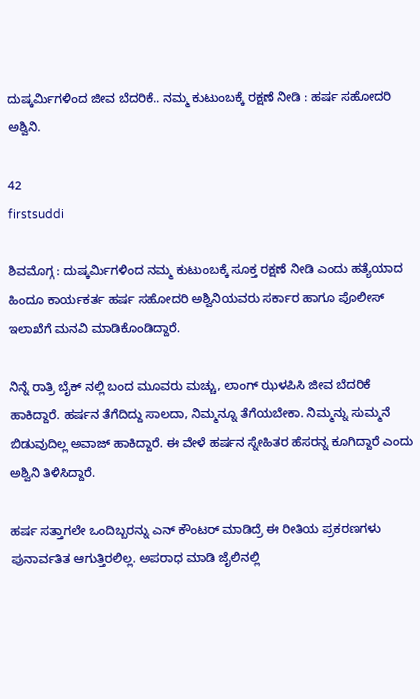ದುಷ್ಕರ್ಮಿಗಳಿಂದ ಜೀವ ಬೆದರಿಕೆ.. ನಮ್ಮ ಕುಟುಂಬಕ್ಕೆ ರಕ್ಷಣೆ ನೀಡಿ : ಹರ್ಷ ಸಹೋದರಿ ಅಶ್ವಿನಿ.

42
firstsuddi

ಶಿವಮೊಗ್ಗ : ದುಷ್ಕರ್ಮಿಗಳಿಂದ ನಮ್ಮ ಕುಟುಂಬಕ್ಕೆ ಸೂಕ್ತ ರಕ್ಷಣೆ ನೀಡಿ ಎಂದು ಹತ್ಯೆಯಾದ ಹಿಂದೂ ಕಾರ್ಯಕರ್ತ ಹರ್ಷ ಸಹೋದರಿ ಅಶ್ವಿನಿಯವರು ಸರ್ಕಾರ ಹಾಗೂ ಪೊಲೀಸ್ ಇಲಾಖೆಗೆ ಮನವಿ ಮಾಡಿಕೊಂಡಿದ್ದಾರೆ.

ನಿನ್ನೆ ರಾತ್ರಿ ಬೈಕ್ ನಲ್ಲಿ ಬಂದ ಮೂವರು ಮಚ್ಚು, ಲಾಂಗ್ ಝಳಪಿಸಿ ಜೀವ ಬೆದರಿಕೆ ಹಾಕಿದ್ದಾರೆ. ಹರ್ಷನ ತೆಗೆದಿದ್ದು ಸಾಲದಾ, ನಿಮ್ಮನ್ನೂ ತೆಗೆಯಬೇಕಾ. ನಿಮ್ಮನ್ನು ಸುಮ್ಮನೆ ಬಿಡುವುದಿಲ್ಲ ಅವಾಜ್ ಹಾಕಿದ್ದಾರೆ. ಈ ವೇಳೆ ಹರ್ಷನ ಸ್ನೇಹಿತರ ಹೆಸರನ್ನ ಕೂಗಿದ್ದಾರೆ ಎಂದು ಅಶ್ವಿನಿ ತಿಳಿಸಿದ್ದಾರೆ.

ಹರ್ಷ ಸತ್ತಾಗಲೇ ಒಂದಿಬ್ಬರನ್ನು ಎನ್ ಕೌಂಟರ್ ಮಾಡಿದ್ರೆ ಈ ರೀತಿಯ ಪ್ರಕರಣಗಳು ಪುನಾರ್ವತಿತ ಆಗುತ್ತಿರಲಿಲ್ಲ. ಅಪರಾಧ ಮಾಡಿ ಜೈಲಿನಲ್ಲಿ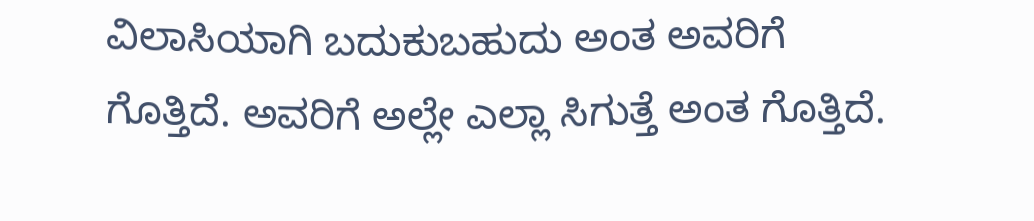ವಿಲಾಸಿಯಾಗಿ ಬದುಕುಬಹುದು ಅಂತ ಅವರಿಗೆ ಗೊತ್ತಿದೆ. ಅವರಿಗೆ ಅಲ್ಲೇ ಎಲ್ಲಾ ಸಿಗುತ್ತೆ ಅಂತ ಗೊತ್ತಿದೆ.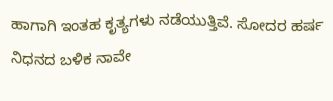ಹಾಗಾಗಿ ಇಂತಹ ಕೃತ್ಯಗಳು ನಡೆಯುತ್ತಿವೆ. ಸೋದರ ಹರ್ಷ ನಿಧನದ ಬಳಿಕ ನಾವೇ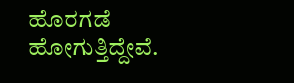ಹೊರಗಡೆ ಹೋಗುತ್ತಿದ್ದೇವೆ.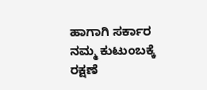ಹಾಗಾಗಿ ಸರ್ಕಾರ ನಮ್ಮ ಕುಟುಂಬಕ್ಕೆ ರಕ್ಷಣೆ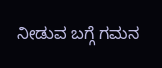ನೀಡುವ ಬಗ್ಗೆ ಗಮನ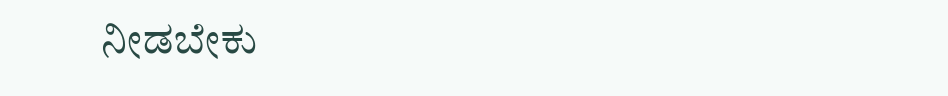ನೀಡಬೇಕು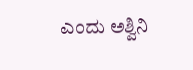ಎಂದು ಅಶ್ವಿನಿ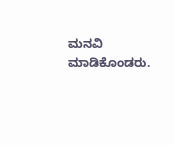ಮನವಿ ಮಾಡಿಕೊಂಡರು.